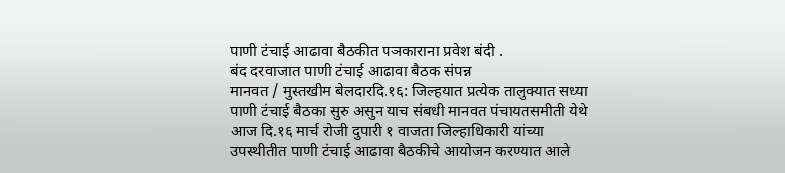पाणी टंचाई आढावा बैठकीत पञकाराना प्रवेश बंदी .
बंद दरवाजात पाणी टंचाई आढावा बैठक संपन्न
मानवत / मुस्तखीम बेलदारदि.१६: जिल्हयात प्रत्येक तालुक्यात सध्या पाणी टंचाई बैठका सुरु असुन याच संबधी मानवत पंचायतसमीती येथे आज दि.१६ मार्च रोजी दुपारी १ वाजता जिल्हाधिकारी यांच्या उपस्थीतीत पाणी टंचाई आढावा बैठकीचे आयोजन करण्यात आले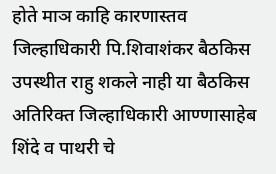होते माञ काहि कारणास्तव जिल्हाधिकारी पि.शिवाशंकर बैठकिस उपस्थीत राहु शकले नाही या बैठकिस अतिरिक्त जिल्हाधिकारी आण्णासाहेब शिंदे व पाथरी चे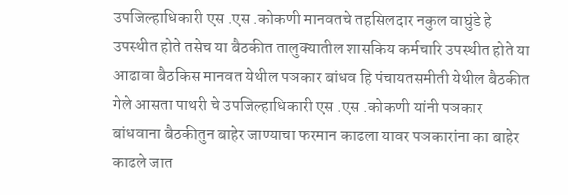उपजिल्हाधिकारी एस .एस .कोकणी मानवतचे तहसिलदार नकुल वाघुंडे हे उपस्थीत होते तसेच या बैठकीत तालुक्यातील शासकिय कर्मचारि उपस्थीत होते या आढावा बैठकिस मानवत येथील पञकार बांधव हि पंचायतसमीती येथील बैठकीत गेले आसता पाथरी चे उपजिल्हाधिकारी एस .एस .कोकणी यांनी पञकार बांधवाना बैठकीतुन बाहेर जाण्याचा फरमान काढला यावर पञकारांना का बाहेर काढले जात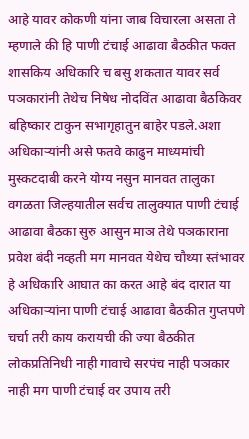आहे यावर कोकणी यांना जाब विचारला असता ते म्हणाले की हि पाणी टंचाई आढावा बैठकीत फक्त शासकिय अधिकारि च बसु शकतात यावर सर्व पञकारांनी तेथेच निषेध नोदविंत आढावा बैठकिवर बहिष्कार टाकुन सभागृहातुन बाहेर पडले.अशा अधिकाऱ्यांनी असे फतवे काढुन माध्यमांची मुस्कटदाबी करने योग्य नसुन मानवत तालुका वगळता जिल्हयातील सर्वच तालुक्यात पाणी टंचाई आढावा बैठका सुरु आसुन माञ तेथे पञकाराना प्रवेश बंदी नव्हती मग मानवत येथेच चौथ्या स्तंभावर हे अधिकारि आघात का करत आहे बंद दारात या अधिकाऱ्यांना पाणी टंचाई आढावा बैठकीत गुप्तपणे चर्चा तरी काय करायची की ज्या बैठकीत लोकप्रतिनिधी नाही गावाचे सरपंच नाही पञकार नाही मग पाणी टंचाई वर उपाय तरी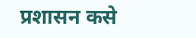प्रशासन कसे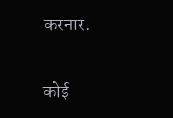करनार.

कोई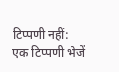टिप्पणी नहीं:
एक टिप्पणी भेजें